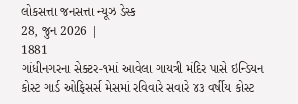લોકસત્તા જનસત્તા ન્યૂઝ ડેસ્ક
28, જુન 2026 |
1881
ગાંધીનગરના સેક્ટર-૧માં આવેલા ગાયત્રી મંદિર પાસે ઇન્ડિયન કોસ્ટ ગાર્ડ ઓફિસર્સ મેસમાં રવિવારે સવારે ૪૩ વર્ષીય કોસ્ટ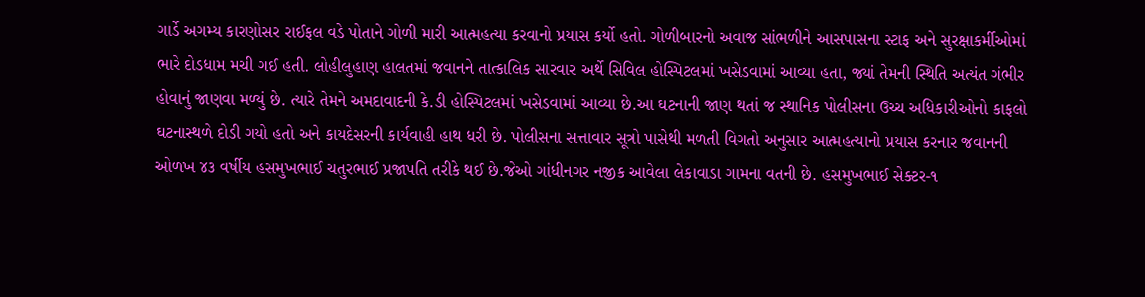ગાર્ડે અગમ્ય કારણોસર રાઈફલ વડે પોતાને ગોળી મારી આત્મહત્યા કરવાનો પ્રયાસ કર્યો હતો. ગોળીબારનો અવાજ સાંભળીને આસપાસના સ્ટાફ અને સુરક્ષાકર્મીઓમાં ભારે દોડધામ મચી ગઈ હતી. લોહીલુહાણ હાલતમાં જવાનને તાત્કાલિક સારવાર અર્થે સિવિલ હોસ્પિટલમાં ખસેડવામાં આવ્યા હતા, જ્યાં તેમની સ્થિતિ અત્યંત ગંભીર હોવાનું જાણવા મળ્યું છે. ત્યારે તેમને અમદાવાદની કે.ડી હોસ્પિટલમાં ખસેડવામાં આવ્યા છે.આ ઘટનાની જાણ થતાં જ સ્થાનિક પોલીસના ઉચ્ચ અધિકારીઓનો કાફલો ઘટનાસ્થળે દોડી ગયો હતો અને કાયદેસરની કાર્યવાહી હાથ ધરી છે. પોલીસના સત્તાવાર સૂત્રો પાસેથી મળતી વિગતો અનુસાર આત્મહત્યાનો પ્રયાસ કરનાર જવાનની ઓળખ ૪૩ વર્ષીય હસમુખભાઈ ચતુરભાઈ પ્રજાપતિ તરીકે થઈ છે.જેઓ ગાંધીનગર નજીક આવેલા લેકાવાડા ગામના વતની છે. હસમુખભાઈ સેક્ટર-૧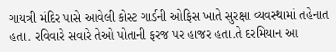ગાયત્રી મંદિર પાસે આવેલી કોસ્ટ ગાર્ડની ઓફિસ ખાતે સુરક્ષા વ્યવસ્થામાં તહેનાત હતા. રવિવારે સવારે તેઓ પોતાની ફરજ પર હાજર હતા.તે દરમિયાન આ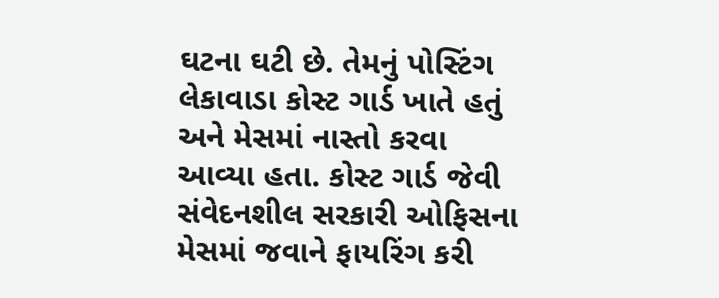ઘટના ઘટી છે. તેમનું પોસ્ટિંગ લેકાવાડા કોસ્ટ ગાર્ડ ખાતે હતું અને મેસમાં નાસ્તો કરવા આવ્યા હતા. કોસ્ટ ગાર્ડ જેવી સંવેદનશીલ સરકારી ઓફિસના મેસમાં જવાને ફાયરિંગ કરી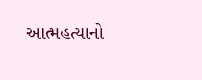આત્મહત્યાનો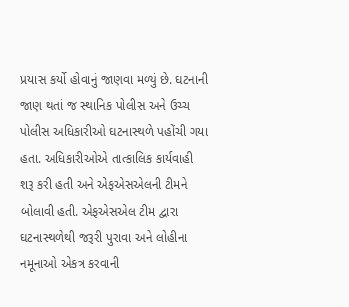પ્રયાસ કર્યો હોવાનું જાણવા મળ્યું છે. ઘટનાની જાણ થતાં જ સ્થાનિક પોલીસ અને ઉચ્ચ પોલીસ અધિકારીઓ ઘટનાસ્થળે પહોંચી ગયા હતા. અધિકારીઓએ તાત્કાલિક કાર્યવાહી શરૂ કરી હતી અને એફએસએલની ટીમને બોલાવી હતી. એફએસએલ ટીમ દ્વારા ઘટનાસ્થળેથી જરૂરી પુરાવા અને લોહીના નમૂનાઓ એકત્ર કરવાની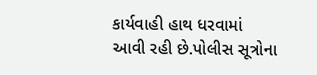કાર્યવાહી હાથ ધરવામાં આવી રહી છે.પોલીસ સૂત્રોના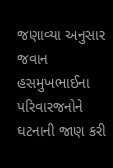જણાવ્યા અનુસાર જવાન હસમુખભાઈના પરિવારજનોને ઘટનાની જાણ કરી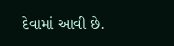દેવામાં આવી છે.